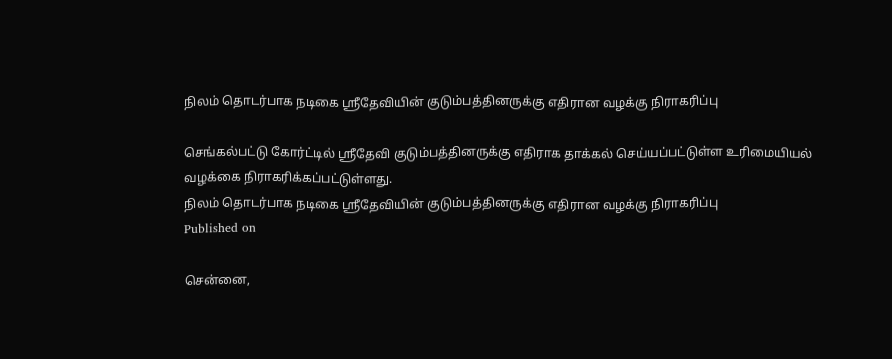நிலம் தொடர்பாக நடிகை ஸ்ரீதேவியின் குடும்பத்தினருக்கு எதிரான வழக்கு நிராகரிப்பு

செங்கல்பட்டு கோர்ட்டில் ஸ்ரீதேவி குடும்பத்தினருக்கு எதிராக தாக்கல் செய்யப்பட்டுள்ள உரிமையியல் வழக்கை நிராகரிக்கப்பட்டுள்ளது.
நிலம் தொடர்பாக நடிகை ஸ்ரீதேவியின் குடும்பத்தினருக்கு எதிரான வழக்கு நிராகரிப்பு
Published on

சென்னை,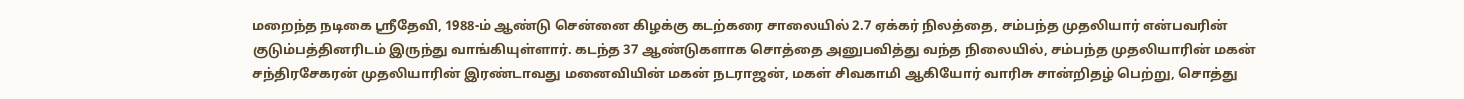மறைந்த நடிகை ஸ்ரீதேவி, 1988-ம் ஆண்டு சென்னை கிழக்கு கடற்கரை சாலையில் 2.7 ஏக்கர் நிலத்தை, சம்பந்த முதலியார் என்பவரின் குடும்பத்தினரிடம் இருந்து வாங்கியுள்ளார். கடந்த 37 ஆண்டுகளாக சொத்தை அனுபவித்து வந்த நிலையில், சம்பந்த முதலியாரின் மகன் சந்திரசேகரன் முதலியாரின் இரண்டாவது மனைவியின் மகன் நடராஜன், மகள் சிவகாமி ஆகியோர் வாரிசு சான்றிதழ் பெற்று, சொத்து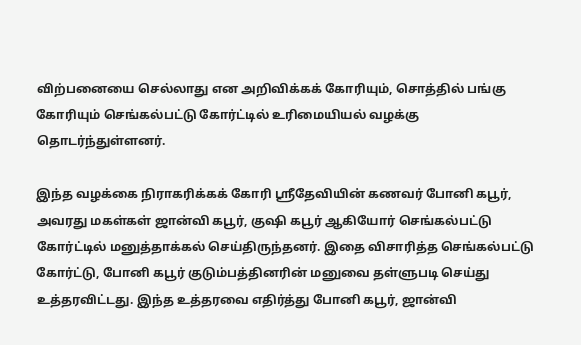விற்பனையை செல்லாது என அறிவிக்கக் கோரியும், சொத்தில் பங்கு கோரியும் செங்கல்பட்டு கோர்ட்டில் உரிமையியல் வழக்கு தொடர்ந்துள்ளனர்.

இந்த வழக்கை நிராகரிக்கக் கோரி ஸ்ரீதேவியின் கணவர் போனி கபூர், அவரது மகள்கள் ஜான்வி கபூர், குஷி கபூர் ஆகியோர் செங்கல்பட்டு கோர்ட்டில் மனுத்தாக்கல் செய்திருந்தனர். இதை விசாரித்த செங்கல்பட்டு கோர்ட்டு, போனி கபூர் குடும்பத்தினரின் மனுவை தள்ளுபடி செய்து உத்தரவிட்டது. இந்த உத்தரவை எதிர்த்து போனி கபூர், ஜான்வி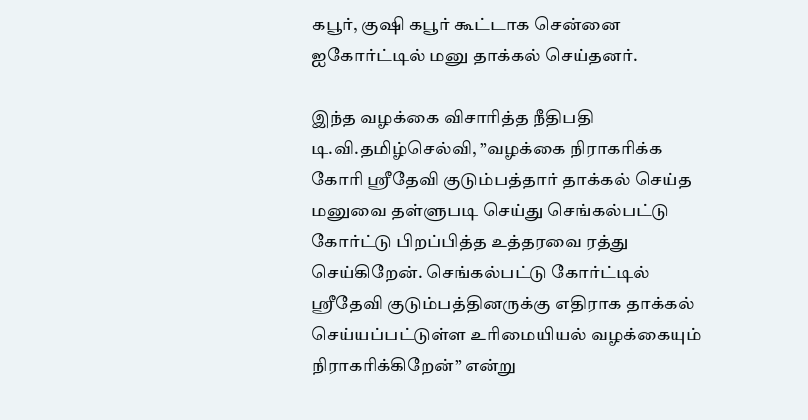கபூர், குஷி கபூர் கூட்டாக சென்னை ஐகோர்ட்டில் மனு தாக்கல் செய்தனர்.

இந்த வழக்கை விசாரித்த நீதிபதி டி.வி.தமிழ்செல்வி, ”வழக்கை நிராகரிக்க கோரி ஸ்ரீதேவி குடும்பத்தார் தாக்கல் செய்த மனுவை தள்ளுபடி செய்து செங்கல்பட்டு கோர்ட்டு பிறப்பித்த உத்தரவை ரத்து செய்கிறேன். செங்கல்பட்டு கோர்ட்டில் ஸ்ரீதேவி குடும்பத்தினருக்கு எதிராக தாக்கல் செய்யப்பட்டுள்ள உரிமையியல் வழக்கையும் நிராகரிக்கிறேன்” என்று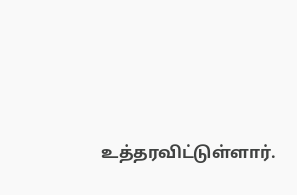உத்தரவிட்டுள்ளார்.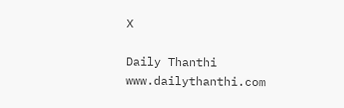X

Daily Thanthi
www.dailythanthi.com